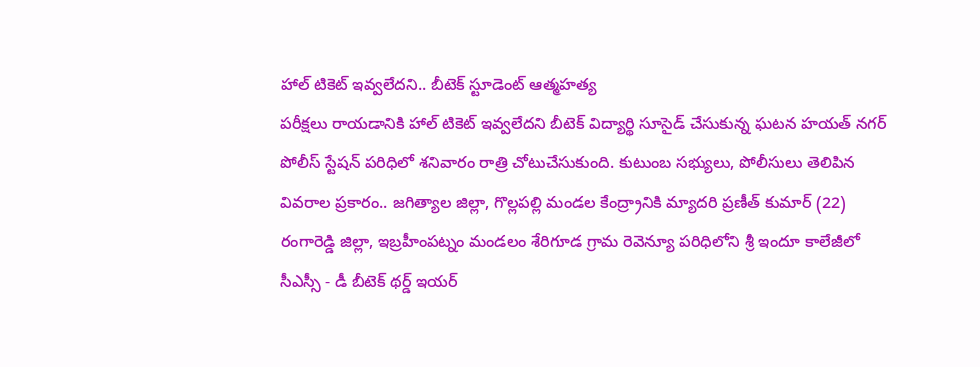హాల్ టికెట్ ఇవ్వలేదని.. బీటెక్ స్టూడెంట్ ఆత్మహత్య
పరీక్షలు రాయడానికి హాల్ టికెట్ ఇవ్వలేదని బీటెక్ విద్యార్థి సూసైడ్ చేసుకున్న ఘటన హయత్ నగర్ పోలీస్ స్టేషన్ పరిధిలో శనివారం రాత్రి చోటుచేసుకుంది. కుటుంబ సభ్యులు, పోలీసులు తెలిపిన వివరాల ప్రకారం.. జగిత్యాల జిల్లా, గొల్లపల్లి మండల కేంద్ర్రానికి మ్యాదరి ప్రణీత్ కుమార్ (22) రంగారెడ్డి జిల్లా, ఇబ్రహీంపట్నం మండలం శేరిగూడ గ్రామ రెవెన్యూ పరిధిలోని శ్రీ ఇందూ కాలేజీలో సీఎస్సీ - డీ బీటెక్ థర్డ్ ఇయర్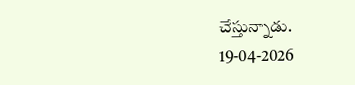చేస్తున్నాడు.
19-04-2026